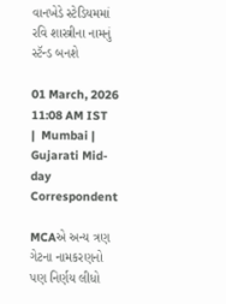વાનખેડે સ્ટેડિયમમાં રવિ શાસ્ત્રીના નામનું સ્ટૅન્ડ બનશે

01 March, 2026 11:08 AM IST  |  Mumbai | Gujarati Mid-day Correspondent

MCAએ અન્ય ત્રણ ગેટના નામકરણનો પણ નિર્ણય લીધો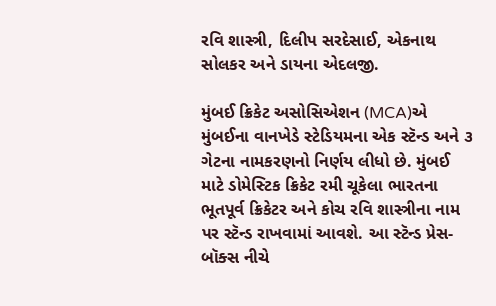રવિ શાસ્ત્રી, દિલીપ સરદેસાઈ, એકનાથ સોલકર અને ડાયના એદલજી.

મુંબઈ ક્રિકેટ અસોસિએશન (MCA)એ મુંબઈના વાનખેડે સ્ટેડિયમના એક સ્ટૅન્ડ અને ૩ ગેટના નામકરણનો નિર્ણય લીધો છે. મુંબઈ માટે ડોમેસ્ટિક ક્રિકેટ રમી ચૂકેલા ભારતના ભૂતપૂર્વ ક્રિકેટર અને કોચ રવિ શાસ્ત્રીના નામ પર સ્ટૅન્ડ રાખવામાં આવશે. આ સ્ટૅન્ડ પ્રેસ-બૉક્સ નીચે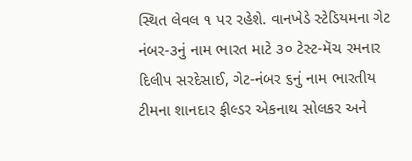સ્થિત લેવલ ૧ પર રહેશે. વાનખેડે સ્ટેડિયમના ગેટ નંબર-૩નું નામ ભારત માટે ૩૦ ટેસ્ટ-મૅચ રમનાર દિલીપ સરદેસાઈ, ગેટ-નંબર ૬નું નામ ભારતીય ટીમના શાનદાર ફીલ્ડર એકનાથ સોલકર અને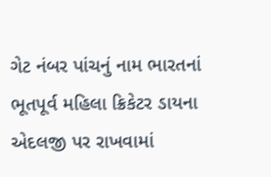ગેટ નંબર પાંચનું નામ ભારતનાં ભૂતપૂર્વ મહિલા ક્રિકેટર ડાયના એદલજી પર રાખવામાં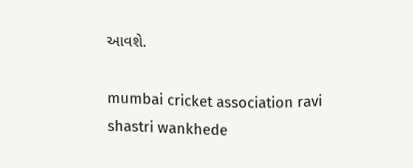આવશે.

mumbai cricket association ravi shastri wankhede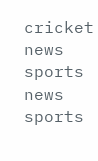cricket news sports news sports